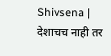Shivsena | देशाचच नाही तर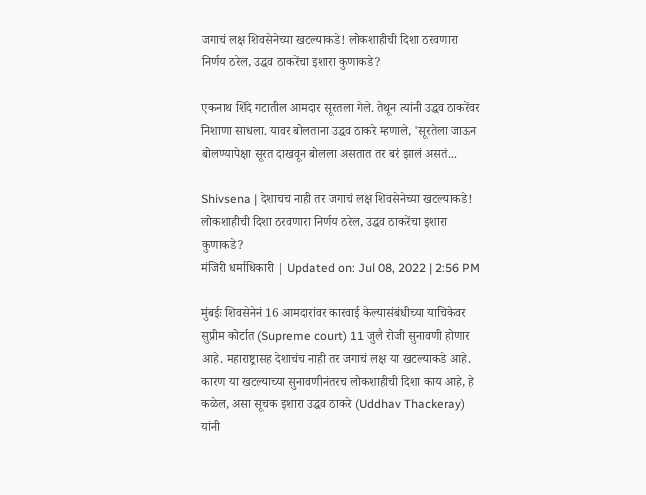जगाचं लक्ष शिवसेनेच्या खटल्याकडे! लोकशाहीची दिशा ठरवणारा निर्णय ठरेल, उद्धव ठाकरेंचा इशारा कुणाकडे?

एकनाथ शिंदे गटातील आमदार सूरतला गेले. तेथून त्यांनी उद्धव ठाकरेंवर निशाणा साधला. यावर बोलताना उद्धव ठाकरे म्हणाले, 'सूरतेला जाऊन बोलण्यापेक्षा सूरत दाखवून बोलला असतात तर बरं झालं असतं...

Shivsena | देशाचच नाही तर जगाचं लक्ष शिवसेनेच्या खटल्याकडे! लोकशाहीची दिशा ठरवणारा निर्णय ठरेल, उद्धव ठाकरेंचा इशारा कुणाकडे?
मंजिरी धर्माधिकारी | Updated on: Jul 08, 2022 | 2:56 PM

मुंबईः शिवसेनेनं 16 आमदारांवर कारवाई केल्यासंबंधीच्या याचिकेवर सुप्रीम कोर्टात (Supreme court) 11 जुलै रोजी सुनावणी होणार आहे. महाराष्ट्रासह देशाचंच नाही तर जगाचं लक्ष या खटल्याकडे आहे. कारण या खटल्याच्या सुनावणीनंतरच लोकशाहीची दिशा काय आहे, हे कळेल, असा सूचक इशारा उद्धव ठाकरे (Uddhav Thackeray) यांनी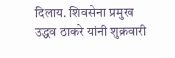दिलाय. शिवसेना प्रमुख उद्धव ठाकरे यांनी शुक्रवारी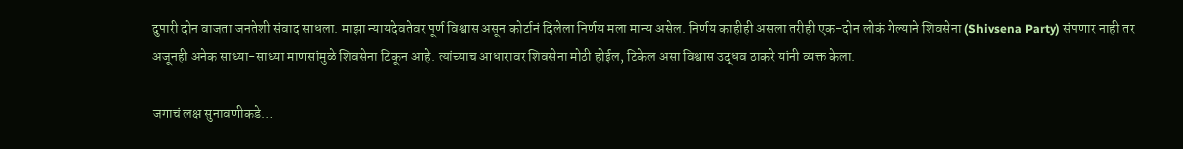दुपारी दोन वाजता जनतेशी संवाद साधला. माझा न्यायदेवतेवर पूर्ण विश्वास असून कोर्टानं दिलेला निर्णय मला मान्य असेल. निर्णय काहीही असला तरीही एक-दोन लोकं गेल्याने शिवसेना (Shivsena Party) संपणार नाही तर अजूनही अनेक साध्या-साध्या माणसांमुळे शिवसेना टिकून आहे. त्यांच्याच आधारावर शिवसेना मोठी होईल, टिकेल असा विश्वास उद्धव ठाकरे यांनी व्यक्त केला.

जगाचं लक्ष सुनावणीकडे…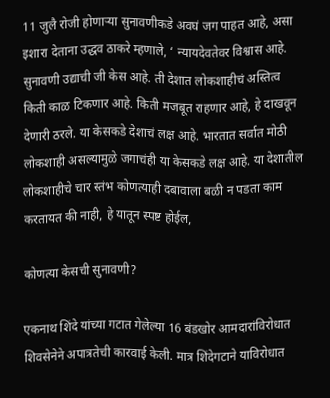11 जुलै रोजी होणाऱ्या सुनावणीकडे अवघं जग पाहत आहे, असा इशारा देताना उद्धव ठाकरे म्हणाले, ‘ न्यायदेवतेवर विश्वास आहे. सुनावणी उद्याची जी केस आहे. ती देशात लोकशाहीचं अस्तित्व किती काळ टिकणार आहे. किती मजबूत राहणार आहे, हे दाखवून देणारी ठरले. या केसकडे देशाचं लक्ष आहे. भारतात सर्वात मोठी लोकशाही असल्यामुळे जगाचंही या केसकडे लक्ष आहे. या देशातील लोकशाहीचे चार स्तंभ कोणत्याही दबावाला बळी न पडता काम करतायत की नाही, हे यातून स्पष्ट होईल,

कोणत्या केसची सुनावणी?

एकनाथ शिंदे यांच्या गटात गेलेल्या 16 बंडखोर आमदारांविरोधात शिवसेनेने अपात्रतेची कारवाई केली. मात्र शिंदेगटाने याविरोधात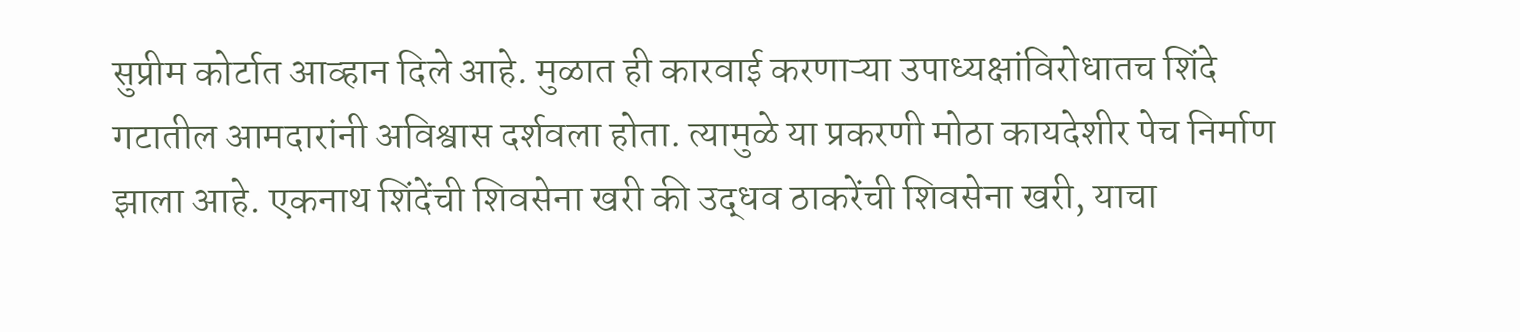सुप्रीम कोर्टात आव्हान दिले आहे. मुळात ही कारवाई करणाऱ्या उपाध्यक्षांविरोधातच शिंदे गटातील आमदारांनी अविश्वास दर्शवला होता. त्यामुळे या प्रकरणी मोठा कायदेशीर पेच निर्माण झाला आहे. एकनाथ शिंदेंची शिवसेना खरी की उद्धव ठाकरेंची शिवसेना खरी, याचा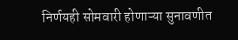निर्णयही सोमवारी होणाऱ्या सुनावणीत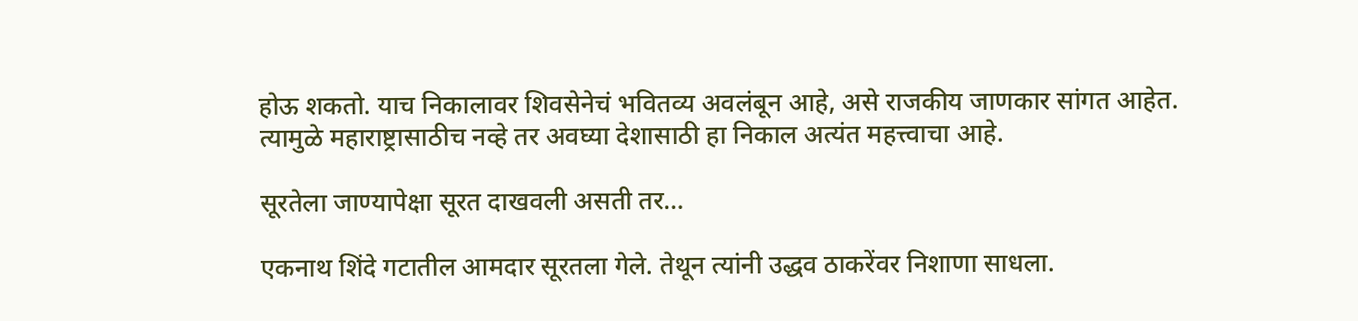होऊ शकतो. याच निकालावर शिवसेनेचं भवितव्य अवलंबून आहे, असे राजकीय जाणकार सांगत आहेत. त्यामुळे महाराष्ट्रासाठीच नव्हे तर अवघ्या देशासाठी हा निकाल अत्यंत महत्त्वाचा आहे.

सूरतेला जाण्यापेक्षा सूरत दाखवली असती तर…

एकनाथ शिंदे गटातील आमदार सूरतला गेले. तेथून त्यांनी उद्धव ठाकरेंवर निशाणा साधला.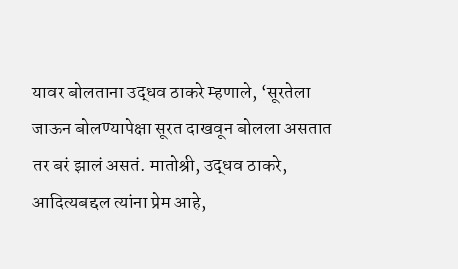यावर बोलताना उद्धव ठाकरे म्हणाले, ‘सूरतेला जाऊन बोलण्यापेक्षा सूरत दाखवून बोलला असतात तर बरं झालं असतं. मातोश्री, उद्धव ठाकरे, आदित्यबद्दल त्यांना प्रेम आहे,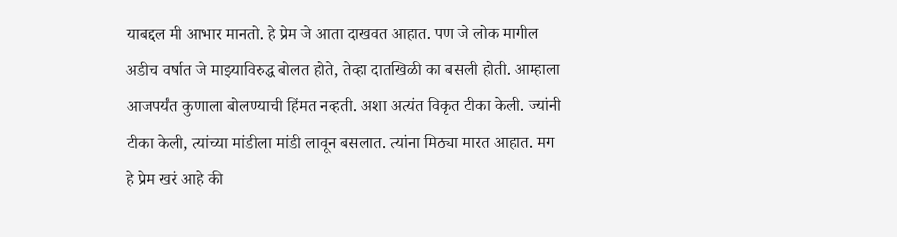याबद्दल मी आभार मानतो. हे प्रेम जे आता दाखवत आहात. पण जे लोक मागील अडीच वर्षात जे माझ्याविरुद्ध बोलत होते, तेव्हा दातखिळी का बसली होती. आम्हाला आजपर्यंत कुणाला बोलण्याची हिंमत नव्हती. अशा अत्यंत विकृत टीका केली. ज्यांनी टीका केली, त्यांच्या मांडीला मांडी लावून बसलात. त्यांना मिठ्या मारत आहात. मग हे प्रेम खरं आहे की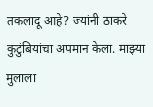तकलादू आहे? ज्यांनी ठाकरे कुटुंबियांचा अपमान केला. माझ्या मुलाला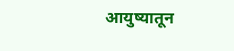आयुष्यातून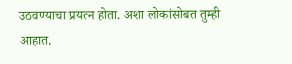उठवण्याचा प्रयत्न होता. अशा लोकांसोबत तुम्ही आहात.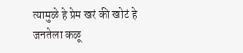त्यामुळे हे प्रेम खरं की खोटं हे जनतेला कळू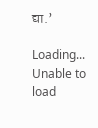द्या.’

Loading...
Unable to load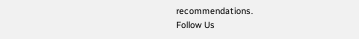recommendations.
Follow Us